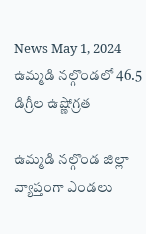News May 1, 2024
ఉమ్మడి నల్గొండలో 46.5 డిగ్రీల ఉష్ణోగ్రత

ఉమ్మడి నల్గొండ జిల్లా వ్యాప్తంగా ఎండలు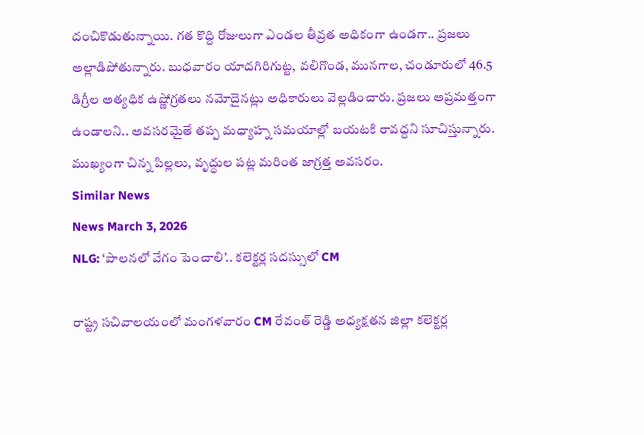దంచికొడుతున్నాయి. గత కొద్ది రోజులుగా ఎండల తీవ్రత అధికంగా ఉండగా.. ప్రజలు అల్లాడిపోతున్నారు. బుధవారం యాదగిరిగుట్ట, వలిగొండ, మునగాల, చండూరులో 46.5 డిగ్రీల అత్యధిక ఉష్ణోగ్రతలు నమోదైనట్లు అధికారులు వెల్లడించారు. ప్రజలు అప్రమత్తంగా ఉండాలని.. అవసరమైతే తప్ప మధ్యాహ్న సమయాల్లో బయటకి రావద్దని సూచిస్తున్నారు. ముఖ్యంగా చిన్న పిల్లలు, వృద్ధుల పట్ల మరింత జాగ్రత్త అవసరం.
Similar News
News March 3, 2026
NLG: ‘పాలనలో వేగం పెంచాలి’.. కలెక్టర్ల సదస్సులో CM

రాష్ట్ర సచివాలయంలో మంగళవారం CM రేవంత్ రెడ్డి అధ్యక్షతన జిల్లా కలెక్టర్ల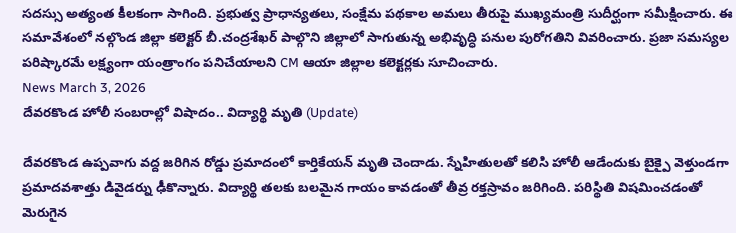సదస్సు అత్యంత కీలకంగా సాగింది. ప్రభుత్వ ప్రాధాన్యతలు, సంక్షేమ పథకాల అమలు తీరుపై ముఖ్యమంత్రి సుదీర్ఘంగా సమీక్షించారు. ఈ సమావేశంలో నల్గొండ జిల్లా కలెక్టర్ బీ.చంద్రశేఖర్ పాల్గొని జిల్లాలో సాగుతున్న అభివృద్ధి పనుల పురోగతిని వివరించారు. ప్రజా సమస్యల పరిష్కారమే లక్ష్యంగా యంత్రాంగం పనిచేయాలని CM ఆయా జిల్లాల కలెక్టర్లకు సూచించారు.
News March 3, 2026
దేవరకొండ హోలీ సంబరాల్లో విషాదం.. విద్యార్థి మృతి (Update)

దేవరకొండ ఉప్పవాగు వద్ద జరిగిన రోడ్డు ప్రమాదంలో కార్తికేయన్ మృతి చెందాడు. స్నేహితులతో కలిసి హోలీ ఆడేందుకు బైక్పై వెళ్తుండగా ప్రమాదవశాత్తు డివైడర్ను ఢీకొన్నారు. విద్యార్థి తలకు బలమైన గాయం కావడంతో తీవ్ర రక్తస్రావం జరిగింది. పరిస్థితి విషమించడంతో మెరుగైన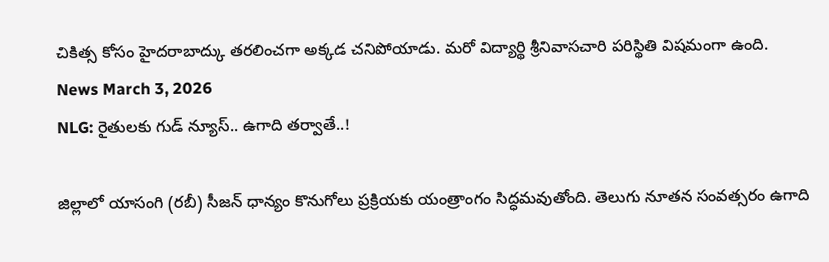చికిత్స కోసం హైదరాబాద్కు తరలించగా అక్కడ చనిపోయాడు. మరో విద్యార్థి శ్రీనివాసచారి పరిస్థితి విషమంగా ఉంది.
News March 3, 2026
NLG: రైతులకు గుడ్ న్యూస్.. ఉగాది తర్వాతే..!

జిల్లాలో యాసంగి (రబీ) సీజన్ ధాన్యం కొనుగోలు ప్రక్రియకు యంత్రాంగం సిద్ధమవుతోంది. తెలుగు నూతన సంవత్సరం ఉగాది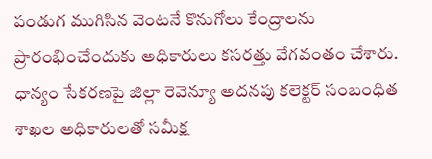పండుగ ముగిసిన వెంటనే కొనుగోలు కేంద్రాలను ప్రారంభించేందుకు అధికారులు కసరత్తు వేగవంతం చేశారు. ధాన్యం సేకరణపై జిల్లా రెవెన్యూ అదనపు కలెక్టర్ సంబంధిత శాఖల అధికారులతో సమీక్ష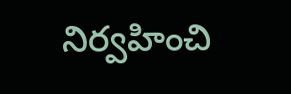నిర్వహించి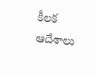కీలక ఆదేశాలు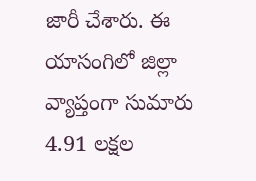జారీ చేశారు. ఈ యాసంగిలో జిల్లా వ్యాప్తంగా సుమారు 4.91 లక్షల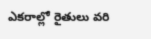ఎకరాల్లో రైతులు వరి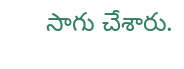సాగు చేశారు.